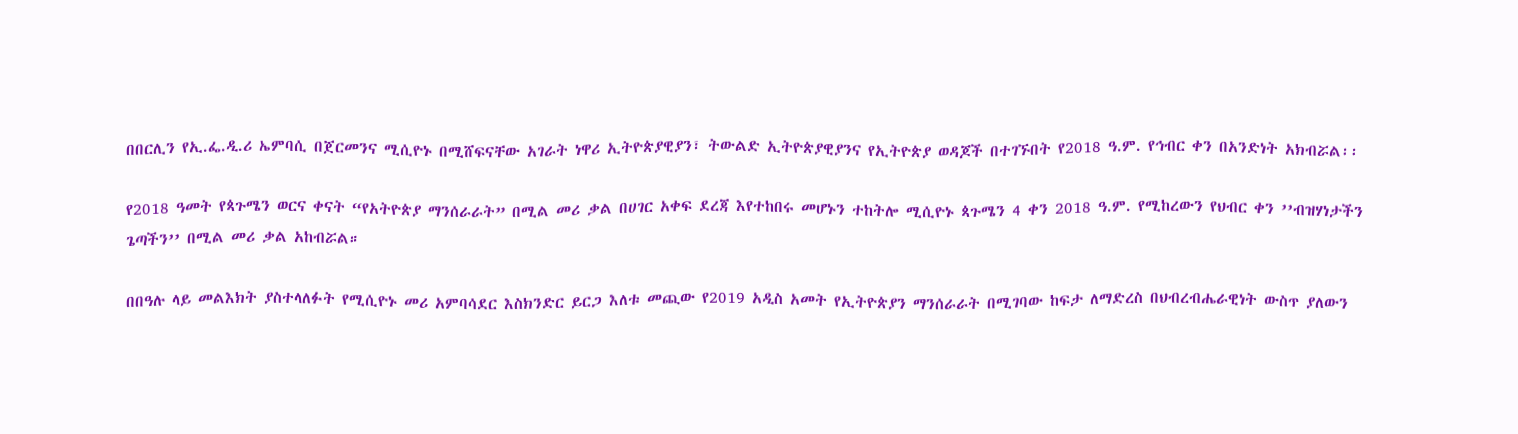በበርሊን የኢ.ፌ.ዲ.ሪ ኤምባሲ በጀርመንና ሚሲዮኑ በሚሸፍናቸው አገራት ነዋሪ ኢትዮጵያዊያን፣ ትውልድ ኢትዮጵያዊያንና የኢትዮጵያ ወዳጆች በተገኙበት የ2018 ዓ.ም. የኅብር ቀን በአንድነት አክብሯል፡፡

የ2018 ዓመት የጳጉሜን ወርና ቀናት “የአትዮጵያ ማንሰራራት” በሚል መሪ ቃል በሀገር አቀፍ ደረጃ እየተከበሩ መሆኑን ተከትሎ ሚሲዮኑ ጳጉሜን 4 ቀን 2018 ዓ.ም. የሚከረውን የህብር ቀን ’’ብዝሃነታችን ጌጣችን’’ በሚል መሪ ቃል አከብሯል።

በበዓሉ ላይ መልእክት ያስተላለፉት የሚሲዮኑ መሪ አምባሳደር እስክንድር ይርጋ እለቱ መጪው የ2019 አዲስ አመት የኢትዮጵያን ማንሰራራት በሚገባው ከፍታ ለማድረስ በህብረብሔራዊነት ውስጥ ያለውን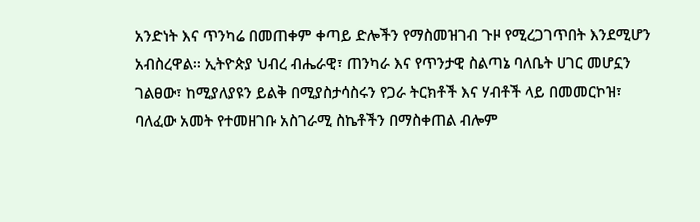አንድነት እና ጥንካሬ በመጠቀም ቀጣይ ድሎችን የማስመዝገብ ጉዞ የሚረጋገጥበት እንደሚሆን አብስረዋል፡፡ ኢትዮጵያ ህብረ ብሔራዊ፣ ጠንካራ እና የጥንታዊ ስልጣኔ ባለቤት ሀገር መሆኗን ገልፀው፣ ከሚያለያዩን ይልቅ በሚያስታሳስሩን የጋራ ትርክቶች እና ሃብቶች ላይ በመመርኮዝ፣ ባለፈው አመት የተመዘገቡ አስገራሚ ስኬቶችን በማስቀጠል ብሎም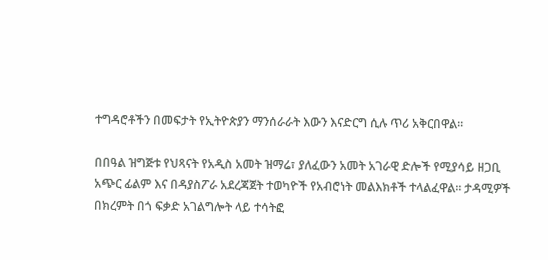ተግዳሮቶችን በመፍታት የኢትዮጵያን ማንሰራራት እውን እናድርግ ሲሉ ጥሪ አቅርበዋል።

በበዓል ዝግጅቱ የህጻናት የአዲስ አመት ዝማሬ፣ ያለፈውን አመት አገራዊ ድሎች የሚያሳይ ዘጋቢ አጭር ፊልም እና በዳያስፖራ አደረጃጀት ተወካዮች የአብሮነት መልእክቶች ተላልፈዋል፡፡ ታዳሚዎች በክረምት በጎ ፍቃድ አገልግሎት ላይ ተሳትፎ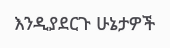እንዲያደርጉ ሁኔታዎች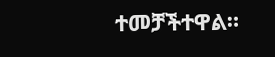ተመቻችተዋል።